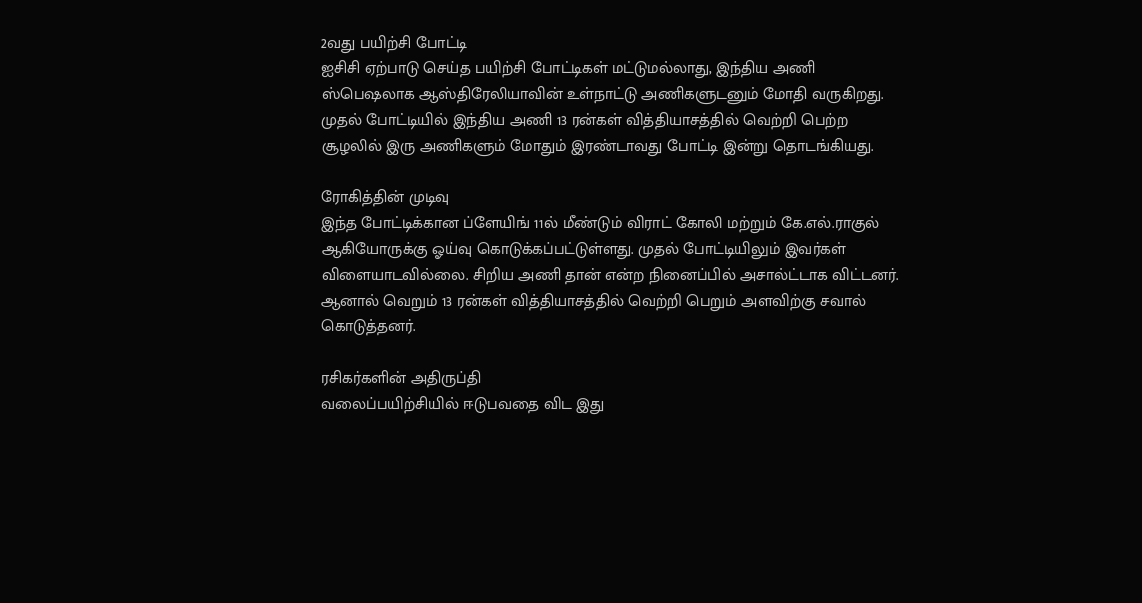2வது பயிற்சி போட்டி
ஐசிசி ஏற்பாடு செய்த பயிற்சி போட்டிகள் மட்டுமல்லாது, இந்திய அணி ஸ்பெஷலாக ஆஸ்திரேலியாவின் உள்நாட்டு அணிகளுடனும் மோதி வருகிறது. முதல் போட்டியில் இந்திய அணி 13 ரன்கள் வித்தியாசத்தில் வெற்றி பெற்ற சூழலில் இரு அணிகளும் மோதும் இரண்டாவது போட்டி இன்று தொடங்கியது.

ரோகித்தின் முடிவு
இந்த போட்டிக்கான ப்ளேயிங் 11ல் மீண்டும் விராட் கோலி மற்றும் கே.எல்.ராகுல் ஆகியோருக்கு ஓய்வு கொடுக்கப்பட்டுள்ளது. முதல் போட்டியிலும் இவர்கள் விளையாடவில்லை. சிறிய அணி தான் என்ற நினைப்பில் அசால்ட்டாக விட்டனர். ஆனால் வெறும் 13 ரன்கள் வித்தியாசத்தில் வெற்றி பெறும் அளவிற்கு சவால் கொடுத்தனர்.

ரசிகர்களின் அதிருப்தி
வலைப்பயிற்சியில் ஈடுபவதை விட இது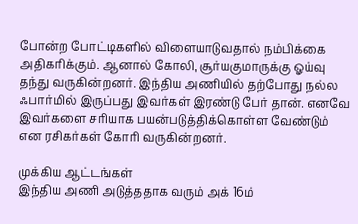போன்ற போட்டிகளில் விளையாடுவதால் நம்பிக்கை அதிகரிக்கும். ஆனால் கோலி, சூர்யகுமாருக்கு ஓய்வு தந்து வருகின்றனர். இந்திய அணியில் தற்போது நல்ல ஃபார்மில் இருப்பது இவர்கள் இரண்டு பேர் தான். எனவே இவர்களை சரியாக பயன்படுத்திக்கொள்ள வேண்டும் என ரசிகர்கள் கோரி வருகின்றனர்.

முக்கிய ஆட்டங்கள்
இந்திய அணி அடுத்ததாக வரும் அக் 16ம்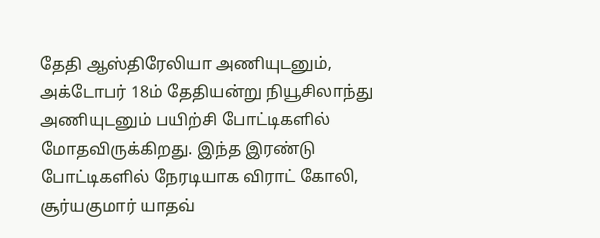தேதி ஆஸ்திரேலியா அணியுடனும், அக்டோபர் 18ம் தேதியன்று நியூசிலாந்து அணியுடனும் பயிற்சி போட்டிகளில் மோதவிருக்கிறது. இந்த இரண்டு போட்டிகளில் நேரடியாக விராட் கோலி, சூர்யகுமார் யாதவ்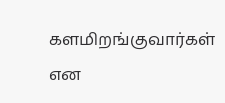களமிறங்குவார்கள் என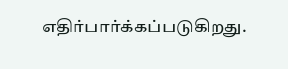எதிர்பார்க்கப்படுகிறது.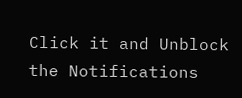Click it and Unblock the Notifications